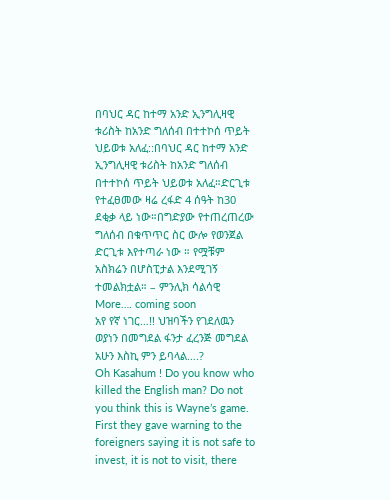በባህር ዳር ከተማ አንድ ኢንግሊዛዊ ቱሪስት ከአንድ ግለሰብ በተተኮሰ ጥይት ህይወቱ አለፈ::በባህር ዳር ከተማ አንድ ኢንግሊዛዊ ቱሪስት ከአንድ ግለሰብ በተተኮሰ ጥይት ህይወቱ አለፈ።ድርጊቱ የተፈፀመው ዛሬ ረፋድ 4 ሰዓት ከ30 ደቂቃ ላይ ነው።በግድያው የተጠረጠረው ግለሰብ በቁጥጥር ስር ውሎ የወንጀል ድርጊቱ እየተጣራ ነው ። የሟቹም አስክሬን በሆስፒታል እንደሚገኝ ተመልክቷል። – ምንሊክ ሳልሳዊ
More…. coming soon
አየ የኛ ነገር…!! ህዝባችን የገደለዉን ወያነን በመግደል ፋንታ ፈረንጅ መግደል አሁን እስኪ ምን ይባላል….?
Oh Kasahum ! Do you know who killed the English man? Do not you think this is Wayne’s game. First they gave warning to the foreigners saying it is not safe to invest, it is not to visit, there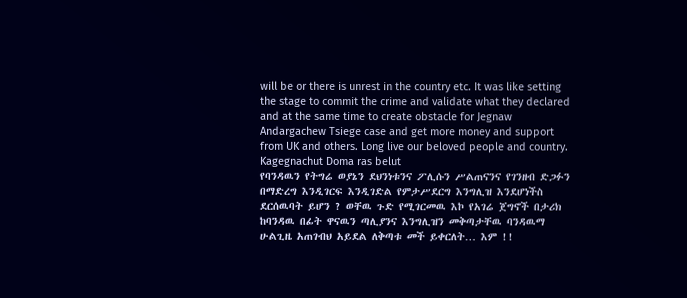will be or there is unrest in the country etc. It was like setting the stage to commit the crime and validate what they declared and at the same time to create obstacle for Jegnaw Andargachew Tsiege case and get more money and support from UK and others. Long live our beloved people and country.
Kagegnachut Doma ras belut
የባንዳዉን የትግሬ ወያኔን ደህንነቱንና ፖሊሱን ሥልጠናንና የገንዘብ ድጋፉን በማድረግ እንዲገርፍ እንዲገድል የምታሥደርግ እንግሊዝ እንደሆነችስ ደርሰዉባት ይሆን ? ወቸዉ ጉድ የሚገርመዉ እኮ የአገሬ ጀግኖች በታሪክ ከባንዳዉ በፊት ዋናዉን ጣሊያንና እንግሊዝን መቅጣታቸዉ ባንዳዉማ ሁልጊዜ አጠገብህ አይደል ለቅጣቱ መች ይቀርለት… እም !!